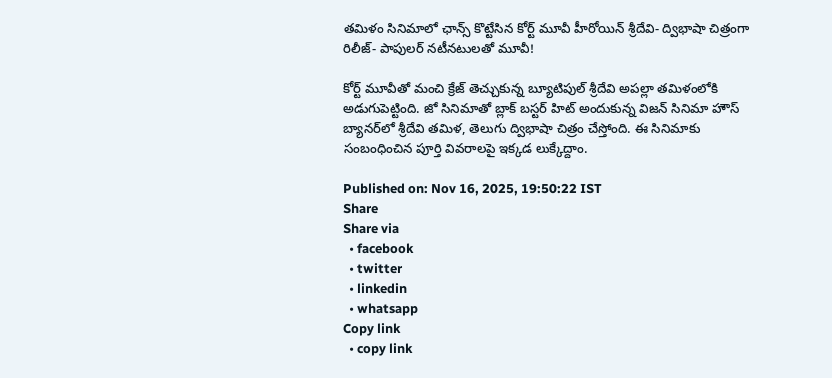తమిళం సినిమాలో ఛాన్స్ కొట్టేసిన కోర్ట్ మూవీ హీరోయిన్ శ్రీదేవి- ద్విభాషా చిత్రంగా రిలీజ్- పాపులర్ నటీనటులతో మూవీ!

కోర్ట్ మూవీతో మంచి క్రేజ్ తెచ్చుకున్న బ్యూటిపుల్ శ్రీదేవి అపల్లా తమిళంలోకి అడుగుపెట్టింది. జో సినిమాతో బ్లాక్ బస్టర్ హిట్ అందుకున్న విజన్ సినిమా హౌస్ బ్యానర్‌లో శ్రీదేవి తమిళ, తెలుగు ద్విభాషా చిత్రం చేస్తోంది. ఈ సినిమాకు సంబంధించిన పూర్తి వివరాలపై ఇక్కడ లుక్కేద్దాం.

Published on: Nov 16, 2025, 19:50:22 IST
Share
Share via
  • facebook
  • twitter
  • linkedin
  • whatsapp
Copy link
  • copy link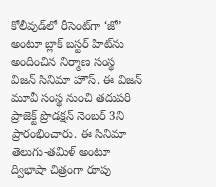కోలీవుడ్‌లో రీసెంట్‌గా ‘జో’ అంటూ బ్లాక్ బస్టర్ హిట్‌ను అందించిన నిర్మాణ సంస్థ విజన్ సినిమా హౌస్. ఈ విజన్ మూవీ సంస్థ నుంచి తదుపరి ప్రాజెక్ట్ ప్రొడక్షన్ నెంబర్ 3ని ప్రారంభించారు. ఈ సినిమా తెలుగు-తమిళ్ అంటూ ద్విభాషా చిత్రంగా రూపు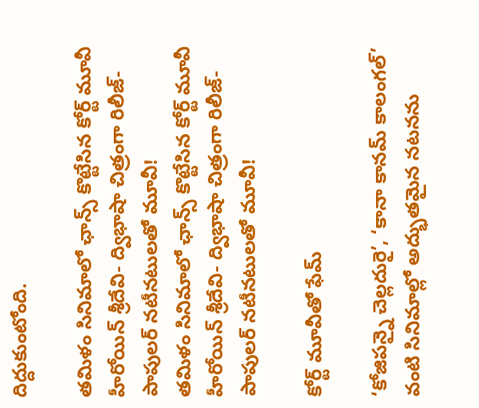దిద్దుకుంటోంది.

తమిళం సినిమాలో ఛాన్స్ కొట్టేసిన కోర్ట్ మూవీ హీరోయిన్ శ్రీదేవి- ద్విభాషా చిత్రంగా రిలీజ్- పాపులర్ నటీనటులతో మూవీ!
తమిళం సినిమాలో ఛాన్స్ కొట్టేసిన కోర్ట్ మూవీ హీరోయిన్ శ్రీదేవి- ద్విభాషా చిత్రంగా రిలీజ్- పాపులర్ నటీనటులతో మూవీ!

కోర్ట్ మూవీతో ఫేమ్

‘కోజిపన్నై చెల్లదురై’, ‘కానా కానమ్ కాలంగల్’ వంటి సినిమాల్లో అద్భుతమైన నటనను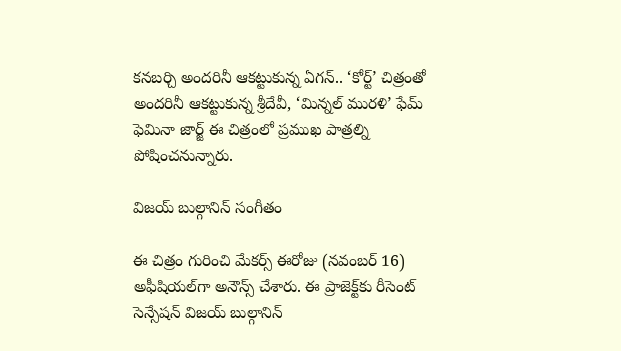కనబర్చి అందరినీ ఆకట్టుకున్న ఏగన్.. ‘కోర్ట్’ చిత్రంతో అందరినీ ఆకట్టుకున్న శ్రీదేవీ, ‘మిన్నల్ మురళి’ ఫేమ్ ఫెమినా జార్జ్ ఈ చిత్రంలో ప్రముఖ పాత్రల్ని పోషించనున్నారు.

విజయ్ బుల్గానిన్ సంగీతం

ఈ చిత్రం గురించి మేకర్స్ ఈరోజు (నవంబర్ 16) అఫీషియల్‌గా అనౌన్స్ చేశారు. ఈ ప్రాజెక్ట్‌కు రీసెంట్ సెన్సేషన్ విజయ్ బుల్గానిన్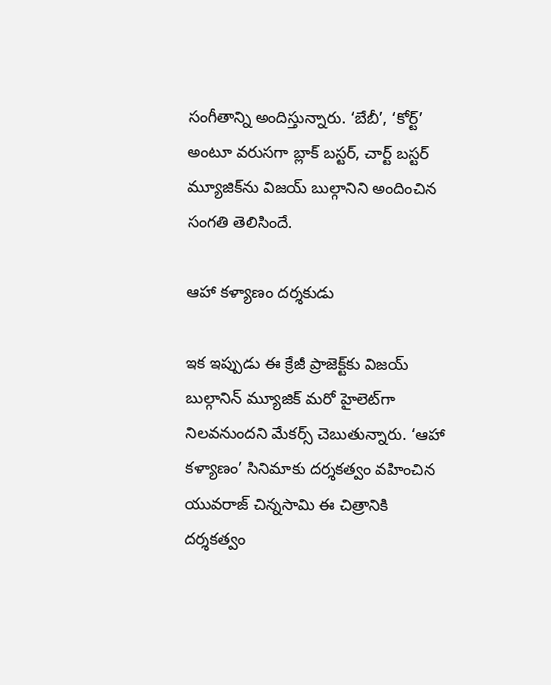సంగీతాన్ని అందిస్తున్నారు. ‘బేబీ’, ‘కోర్ట్’ అంటూ వరుసగా బ్లాక్ బస్టర్, చార్ట్ బస్టర్ మ్యూజిక్‌ను విజయ్ బుల్గానిని అందించిన సంగతి తెలిసిందే.

ఆహా కళ్యాణం దర్శకుడు

ఇక ఇప్పుడు ఈ క్రేజీ ప్రాజెక్ట్‌కు విజయ్ బుల్గానిన్ మ్యూజిక్ మరో హైలెట్‌గా నిలవనుందని మేకర్స్ చెబుతున్నారు. ‘ఆహా కళ్యాణం’ సినిమాకు దర్శకత్వం వహించిన యువరాజ్ చిన్నసామి ఈ చిత్రానికి దర్శకత్వం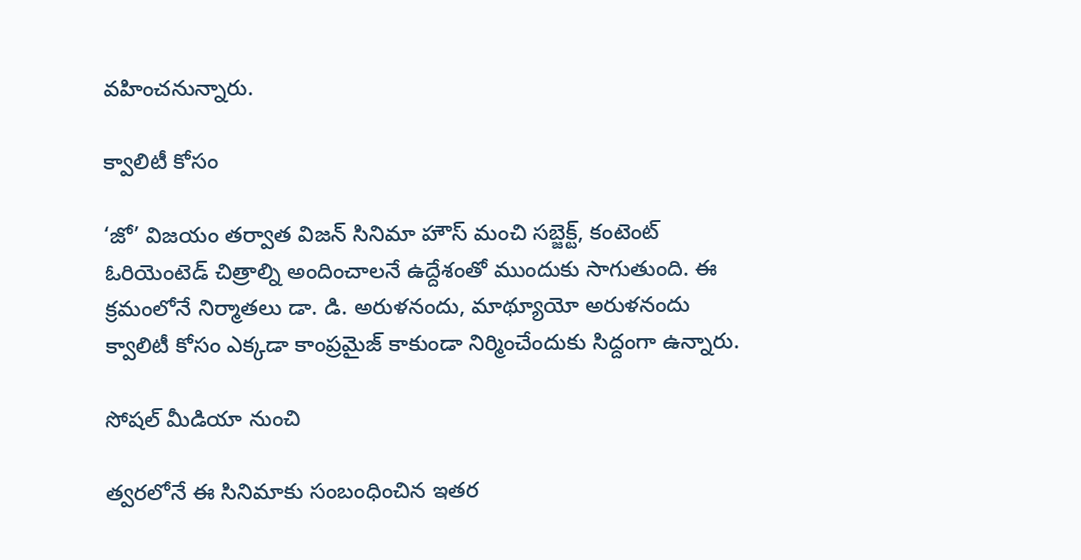వహించనున్నారు.

క్వాలిటీ కోసం

‘జో’ విజయం తర్వాత విజన్ సినిమా హౌస్ మంచి సబ్జెక్ట్, కంటెంట్ ఓరియెంటెడ్ చిత్రాల్ని అందించాలనే ఉద్దేశంతో ముందుకు సాగుతుంది. ఈ క్రమంలోనే నిర్మాతలు డా. డి. అరుళనందు, మాథ్యూయో అరుళనందు క్వాలిటీ కోసం ఎక్కడా కాంప్రమైజ్ కాకుండా నిర్మించేందుకు సిద్దంగా ఉన్నారు.

సోషల్ మీడియా నుంచి

త్వరలోనే ఈ సినిమాకు సంబంధించిన ఇతర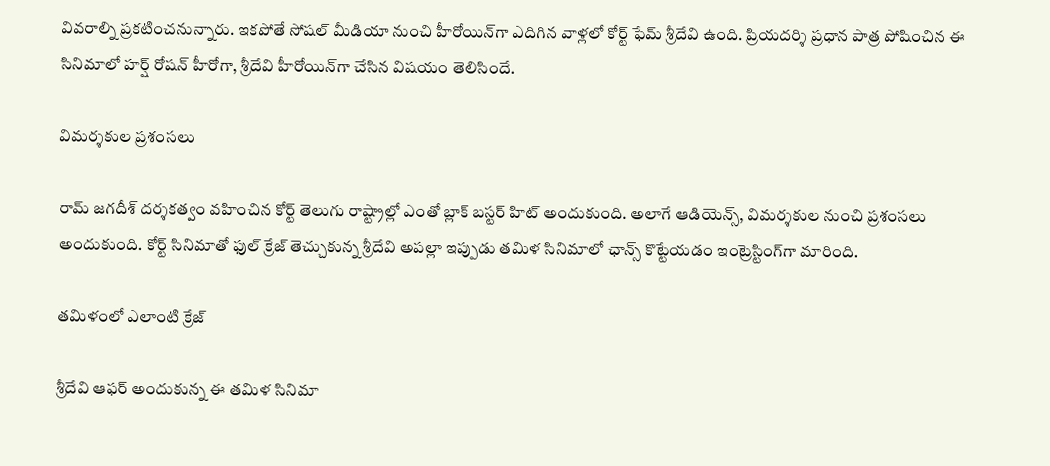వివరాల్ని ప్రకటించనున్నారు. ఇకపోతే సోషల్ మీడియా నుంచి హీరోయిన్‌గా ఎదిగిన వాళ్లలో కోర్ట్ ఫేమ్ శ్రీదేవి ఉంది. ప్రియదర్శి ప్రధాన పాత్ర పోషించిన ఈ సినిమాలో హర్ష్ రోషన్ హీరోగా, శ్రీదేవి హీరోయిన్‌గా చేసిన విషయం తెలిసిందే.

విమర్శకుల ప్రశంసలు

రామ్ జగదీశ్ దర్శకత్వం వహించిన కోర్ట్ తెలుగు రాష్ట్రాల్లో ఎంతో బ్లాక్ బస్టర్ హిట్ అందుకుంది. అలాగే ఆడియెన్స్, విమర్శకుల నుంచి ప్రశంసలు అందుకుంది. కోర్ట్ సినిమాతో ఫుల్ క్రేజ్ తెచ్చుకున్న శ్రీదేవి అపల్లా ఇప్పుడు తమిళ సినిమాలో ఛాన్స్ కొట్టేయడం ఇంట్రెస్టింగ్‌గా మారింది.

తమిళంలో ఎలాంటి క్రేజ్

శ్రీదేవి ఆఫర్ అందుకున్న ఈ తమిళ సినిమా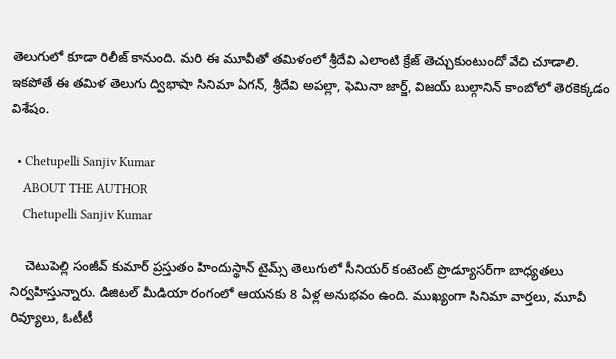తెలుగులో కూడా రిలీజ్ కానుంది. మరి ఈ మూవీతో తమిళంలో శ్రీదేవి ఎలాంటి క్రేజ్ తెచ్చుకుంటుందో వేచి చూడాలి. ఇకపోతే ఈ తమిళ తెలుగు ద్విభాషా సినిమా ఏగన్, శ్రీదేవి అపల్లా, ఫెమినా జార్జ్, విజయ్ బుల్గానిన్ కాంబోలో తెరకెక్కడం విశేషం.

  • Chetupelli Sanjiv Kumar
    ABOUT THE AUTHOR
    Chetupelli Sanjiv Kumar

    చెటుపెల్లి సంజీవ్ కుమార్ ప్రస్తుతం హిందుస్థాన్ టైమ్స్ తెలుగులో సీనియర్ కంటెంట్ ప్రొడ్యూసర్‌గా బాధ్యతలు నిర్వహిస్తున్నారు. డిజిటల్ మీడియా రంగంలో ఆయనకు 8 ఏళ్ల అనుభవం ఉంది. ముఖ్యంగా సినిమా వార్తలు, మూవీ రివ్యూలు, ఓటీటీ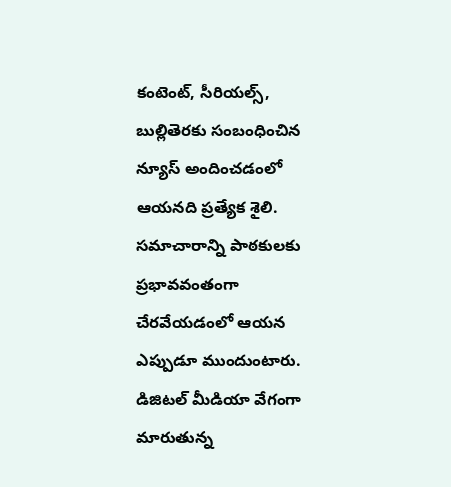కంటెంట్, సీరియల్స్, బుల్లితెరకు సంబంధించిన న్యూస్ అందించడంలో ఆయనది ప్రత్యేక శైలి. సమాచారాన్ని పాఠకులకు ప్రభావవంతంగా చేరవేయడంలో ఆయన ఎప్పుడూ ముందుంటారు. డిజిటల్ మీడియా వేగంగా మారుతున్న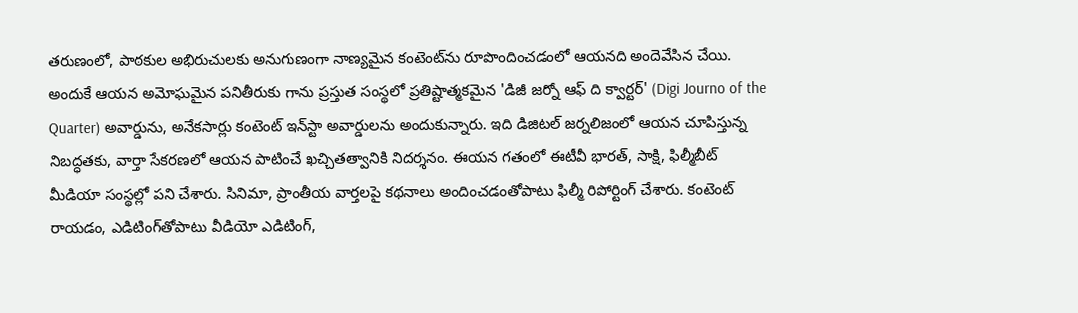తరుణంలో, పాఠకుల అభిరుచులకు అనుగుణంగా నాణ్యమైన కంటెంట్‌ను రూపొందించడంలో ఆయనది అందెవేసిన చేయి. అందుకే ఆయన అమోఘమైన పనితీరుకు గాను ప్రస్తుత సంస్థలో ప్రతిష్టాత్మకమైన 'డిజీ జర్నో ఆఫ్ ది క్వార్టర్' (Digi Journo of the Quarter) అవార్డును, అనేకసార్లు కంటెంట్ ఇన్‌స్టా అవార్డులను అందుకున్నారు. ఇది డిజిటల్ జర్నలిజంలో ఆయన చూపిస్తున్న నిబద్ధతకు, వార్తా సేకరణలో ఆయన పాటించే ఖచ్చితత్వానికి నిదర్శనం. ఈయన గతంలో ఈటీవీ భారత్, సాక్షి, ఫిల్మీబీట్ మీడియా సంస్థల్లో పని చేశారు. సినిమా, ప్రాంతీయ వార్తలపై కథనాలు అందించడంతోపాటు ఫిల్మీ రిపోర్టింగ్ చేశారు. కంటెంట్ రాయడం, ఎడిటింగ్‌తోపాటు వీడియో ఎడిటింగ్,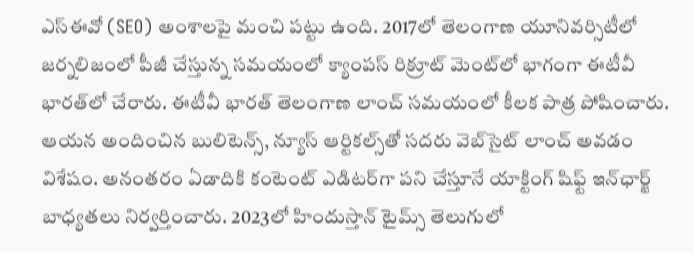ఎస్‌ఈవో (SEO) అంశాలపై మంచి పట్టు ఉంది. 2017లో తెలంగాణ యూనివర్సిటీలో జర్నలిజంలో పీజీ చేస్తున్న సమయంలో క్యాంపస్ రిక్రూట్ మెంట్‌లో భాగంగా ఈటీవీ భారత్‌లో చేరారు. ఈటీవీ భారత్ తెలంగాణ లాంచ్ సమయంలో కీలక పాత్ర పోషించారు. ఆయన అందించిన బులిటెన్స్, న్యూస్ ఆర్టికల్స్‌తో సదరు వెబ్‌సైట్ లాంచ్ అవడం విశేషం. అనంతరం ఏడాదికి కంటెంట్ ఎడిటర్‌గా పని చేస్తూనే యాక్టింగ్ షిఫ్ట్ ఇన్‌ఛార్జ్ బాధ్యతలు నిర్వర్తించారు. 2023లో హిందుస్తాన్ టైమ్స్ తెలుగులో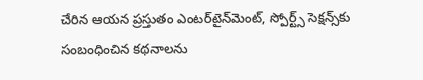చేరిన ఆయన ప్రస్తుతం ఎంటర్‌టైన్‌మెంట్, స్పోర్ట్స్ సెక్షన్స్‌కు సంబంధించిన కథనాలను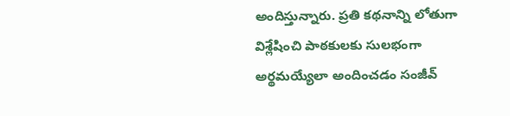అందిస్తున్నారు. ప్రతి కథనాన్ని లోతుగా విశ్లేషించి పాఠకులకు సులభంగా అర్థమయ్యేలా అందించడం సంజీవ్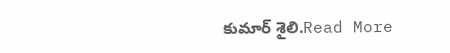కుమార్ శైలి.Read More